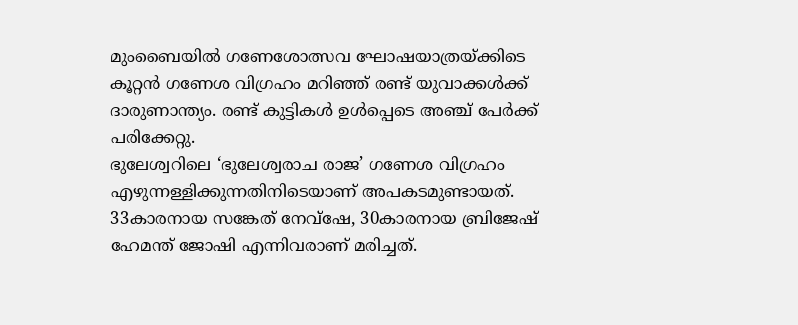മുംബൈയിൽ ഗണേശോത്സവ ഘോഷയാത്രയ്ക്കിടെ കൂറ്റൻ ഗണേശ വിഗ്രഹം മറിഞ്ഞ് രണ്ട് യുവാക്കൾക്ക് ദാരുണാന്ത്യം. രണ്ട് കുട്ടികൾ ഉൾപ്പെടെ അഞ്ച് പേർക്ക് പരിക്കേറ്റു.
ഭുലേശ്വറിലെ ‘ഭുലേശ്വരാച രാജ’ ഗണേശ വിഗ്രഹം എഴുന്നള്ളിക്കുന്നതിനിടെയാണ് അപകടമുണ്ടായത്. 33കാരനായ സങ്കേത് നേവ്ഷേ, 30കാരനായ ബ്രിജേഷ് ഹേമന്ത് ജോഷി എന്നിവരാണ് മരിച്ചത്.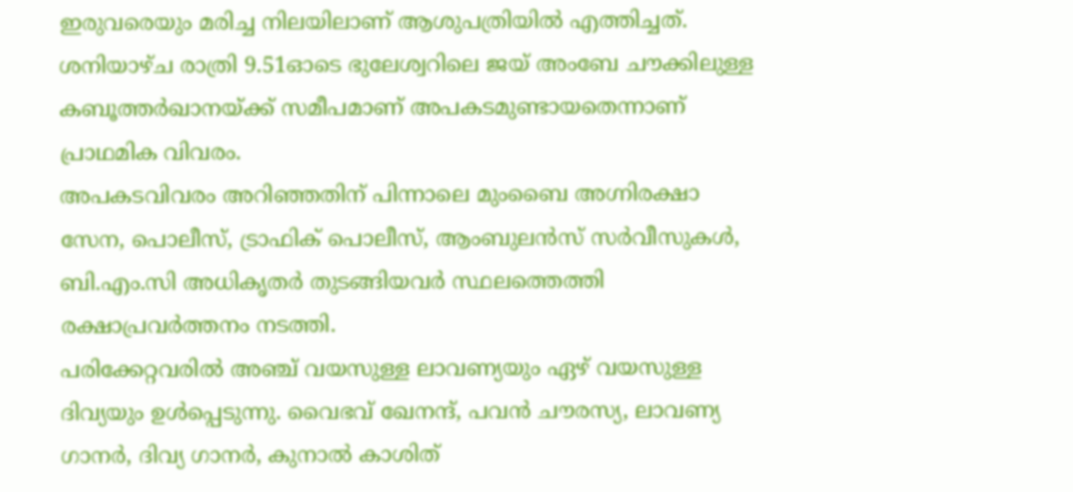ഇരുവരെയും മരിച്ച നിലയിലാണ് ആശുപത്രിയിൽ എത്തിച്ചത്.
ശനിയാഴ്ച രാത്രി 9.51ഓടെ ഭുലേശ്വറിലെ ജയ് അംബേ ചൗക്കിലുള്ള കബൂത്തർഖാനയ്ക്ക് സമീപമാണ് അപകടമുണ്ടായതെന്നാണ് പ്രാഥമിക വിവരം.
അപകടവിവരം അറിഞ്ഞതിന് പിന്നാലെ മുംബൈ അഗ്നിരക്ഷാ സേന, പൊലീസ്, ട്രാഫിക് പൊലീസ്, ആംബുലൻസ് സർവീസുകൾ, ബി.എം.സി അധികൃതർ തുടങ്ങിയവർ സ്ഥലത്തെത്തി രക്ഷാപ്രവർത്തനം നടത്തി.
പരിക്കേറ്റവരിൽ അഞ്ച് വയസുള്ള ലാവണ്യയും ഏഴ് വയസുള്ള ദിവ്യയും ഉൾപ്പെടുന്നു. വൈഭവ് ഖേനന്ദ്, പവൻ ചൗരസ്യ, ലാവണ്യ ഗാനർ, ദിവ്യ ഗാനർ, കുനാൽ കാശിത്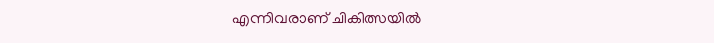എന്നിവരാണ് ചികിത്സയിൽ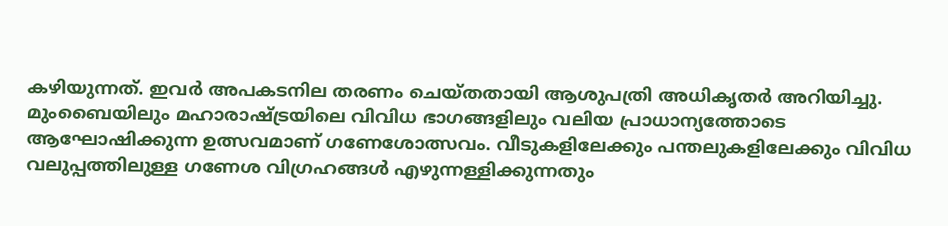കഴിയുന്നത്. ഇവർ അപകടനില തരണം ചെയ്തതായി ആശുപത്രി അധികൃതർ അറിയിച്ചു.
മുംബൈയിലും മഹാരാഷ്ട്രയിലെ വിവിധ ഭാഗങ്ങളിലും വലിയ പ്രാധാന്യത്തോടെ ആഘോഷിക്കുന്ന ഉത്സവമാണ് ഗണേശോത്സവം. വീടുകളിലേക്കും പന്തലുകളിലേക്കും വിവിധ വലുപ്പത്തിലുള്ള ഗണേശ വിഗ്രഹങ്ങൾ എഴുന്നള്ളിക്കുന്നതും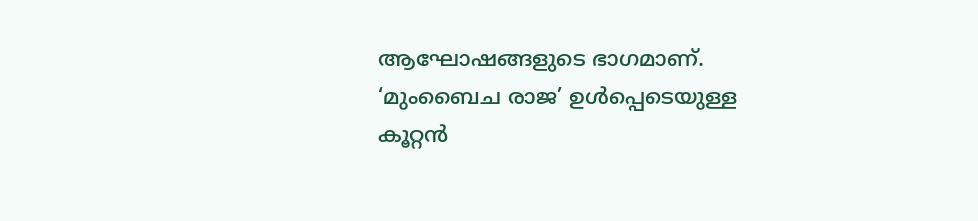ആഘോഷങ്ങളുടെ ഭാഗമാണ്.
‘മുംബൈച രാജ’ ഉൾപ്പെടെയുള്ള കൂറ്റൻ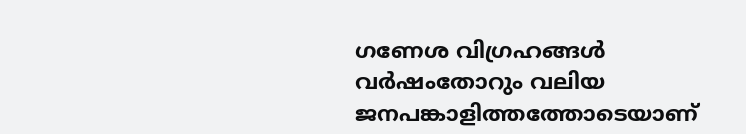ഗണേശ വിഗ്രഹങ്ങൾ വർഷംതോറും വലിയ ജനപങ്കാളിത്തത്തോടെയാണ്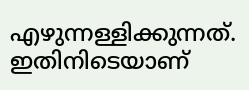എഴുന്നള്ളിക്കുന്നത്. ഇതിനിടെയാണ്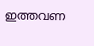ഇത്തവണ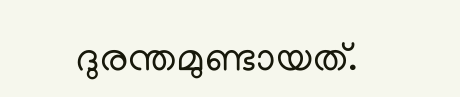ദുരന്തമുണ്ടായത്.